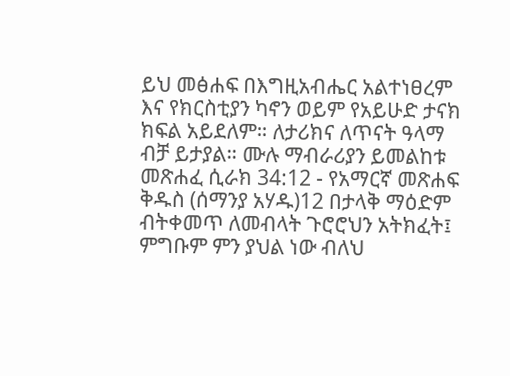ይህ መፅሐፍ በእግዚአብሔር አልተነፀረም እና የክርስቲያን ካኖን ወይም የአይሁድ ታናክ ክፍል አይደለም። ለታሪክና ለጥናት ዓላማ ብቻ ይታያል። ሙሉ ማብራሪያን ይመልከቱ መጽሐፈ ሲራክ 34:12 - የአማርኛ መጽሐፍ ቅዱስ (ሰማንያ አሃዱ)12 በታላቅ ማዕድም ብትቀመጥ ለመብላት ጉሮሮህን አትክፈት፤ ምግቡም ምን ያህል ነው ብለህ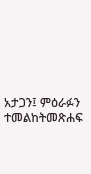አታጋን፤ ምዕራፉን ተመልከትመጽሐፍ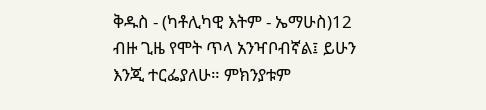ቅዱስ - (ካቶሊካዊ እትም - ኤማሁስ)12 ብዙ ጊዜ የሞት ጥላ አንዣቦብኛል፤ ይሁን እንጂ ተርፌያለሁ። ምክንያቱም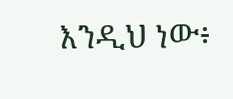እንዲህ ነው፥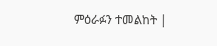ምዕራፉን ተመልከት |